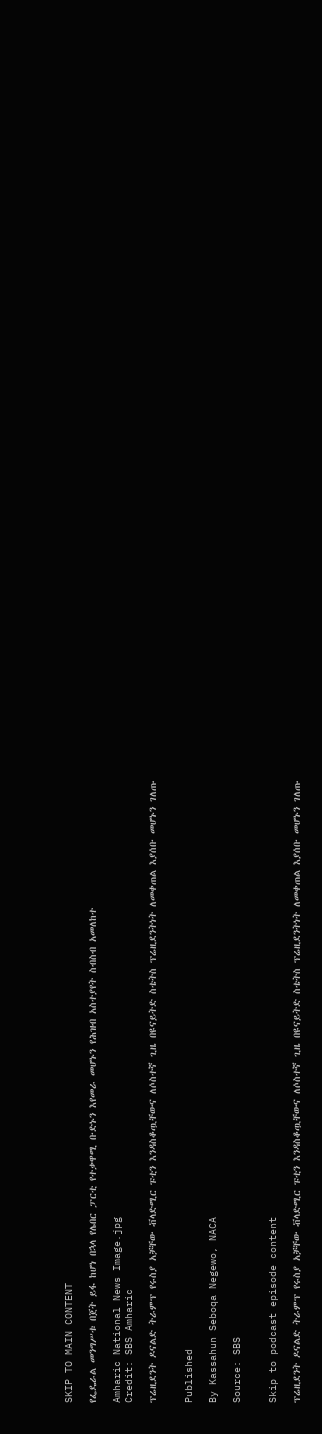SKIP TO MAIN CONTENT

የፌዴራል መንግሥቱ በጀት ይፋ ከሆነ በኋላ የሌበር ፓርቲ የተቃዋሚ ቡድኑን እየመራ መሆኑን የሕዝብ አስተያየት ስብስብ አመለከተ

Amharic National News Image.jpg
Credit: SBS Amharic

ፕሬዚደንት ዶናልድ ትራምፕ የሩስያ አቻቸው ቭላድሚር ፑቲን እንዳስቆጧቸውና ለሶስተኛ ጊዜ በዩናይትድ ስቴትስ ፕሬዚደንትነት ለመቀጠል እያሰቡ መሆኑን ገለጡ


Published

By Kassahun Seboqa Negewo, NACA

Source: SBS


Skip to podcast episode content

ፕሬዚደንት ዶናልድ ትራምፕ የሩስያ አቻቸው ቭላድሚር ፑቲን እንዳስቆጧቸውና ለሶስተኛ ጊዜ በዩናይትድ ስቴትስ ፕሬዚደንትነት ለመቀጠል እያሰቡ መሆኑን ገለጡ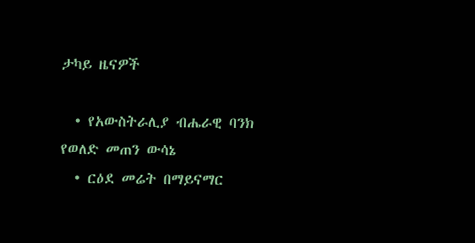ታካይ ዜናዎች

  • የአውስትራሊያ ብሔራዊ ባንክ የወለድ መጠን ውሳኔ
  • ርዕደ መሬት በማይናማር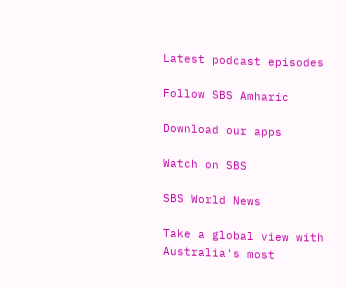Latest podcast episodes

Follow SBS Amharic

Download our apps

Watch on SBS

SBS World News

Take a global view with Australia's most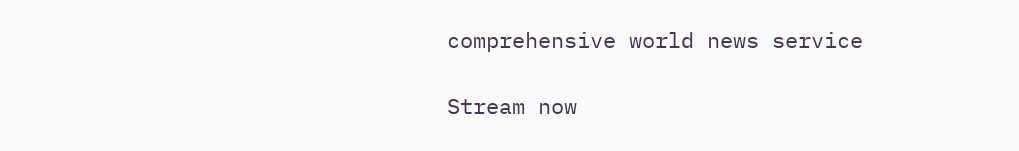comprehensive world news service

Stream now